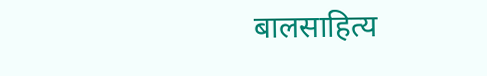बालसाहित्य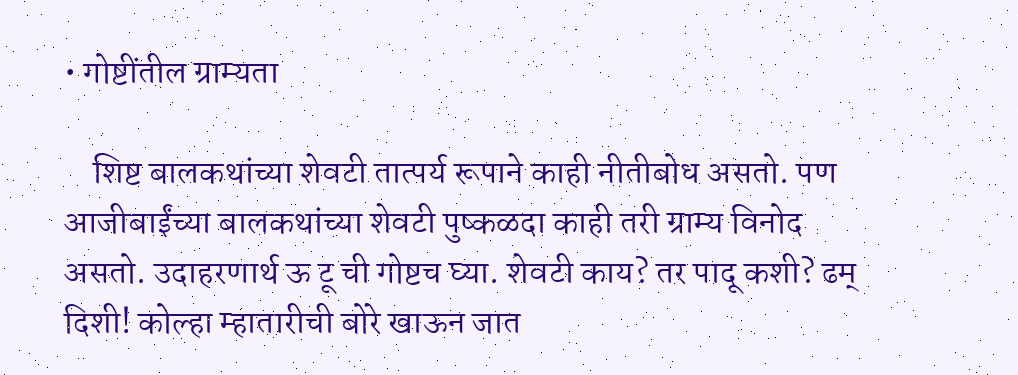• गोष्टींतील ग्राम्यता

    शिष्ट बालकथांच्या शेवटी तात्पर्य रूपाने काही नीतीबोध असतो. पण आजीबाईंच्या बालकथांच्या शेवटी पुष्कळदा काही तरी ग्राम्य विनोद असतो. उदाहरणार्थ ऊ टू ची गोष्टच घ्या. शेवटी काय? तर पादू कशी? ढम् दिशी! कोल्हा म्हातारीची बोरे खाऊन जात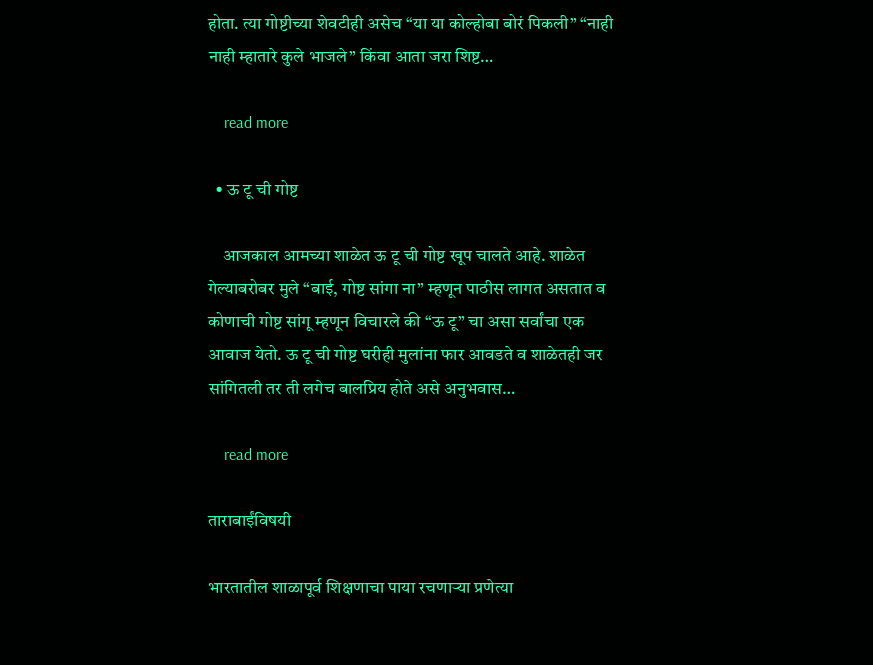होता. त्या गोष्टीच्या शेवटीही असेच “या या कोल्होबा बोरं पिकली” “नाही नाही म्हातारे कुले भाजले” किंवा आता जरा शिष्ट…

    read more

  • ऊ टू ची गोष्ट

    आजकाल आमच्या शाळेत ऊ टू ची गोष्ट खूप चालते आहे. शाळेत गेल्याबरोबर मुले “बाई, गोष्ट सांगा ना” म्हणून पाठीस लागत असतात व कोणाची गोष्ट सांगू म्हणून विचारले की “ऊ टू” चा असा सर्वांचा एक आवाज येतो. ऊ टू ची गोष्ट घरीही मुलांना फार आवडते व शाळेतही जर सांगितली तर ती लगेच बालप्रिय होते असे अनुभवास…

    read more

ताराबाईंविषयी

भारतातील शाळापूर्व शिक्षणाचा पाया रचणाऱ्या प्रणेत्या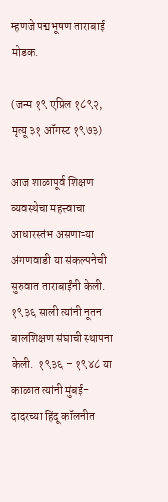म्हणजे पद्मभूषण ताराबाई मोडक.

(जन्म १९ एप्रिल १८९२, मृत्यू ३१ ऑगस्ट १९७३)

आज शाळापूर्व शिक्षण व्यवस्थेचा महत्त्वाचा आधारस्तंभ असणाऱ्या अंगणवाडी या संकल्पनेची सुरुवात ताराबाईंनी केली. १९३६ साली त्यांनी नूतन बालशिक्षण संघाची स्थापना केली.  १९३६ – १९४८ या काळात त्यांनी मुंबई-दादरच्या हिंदू कॉलनीत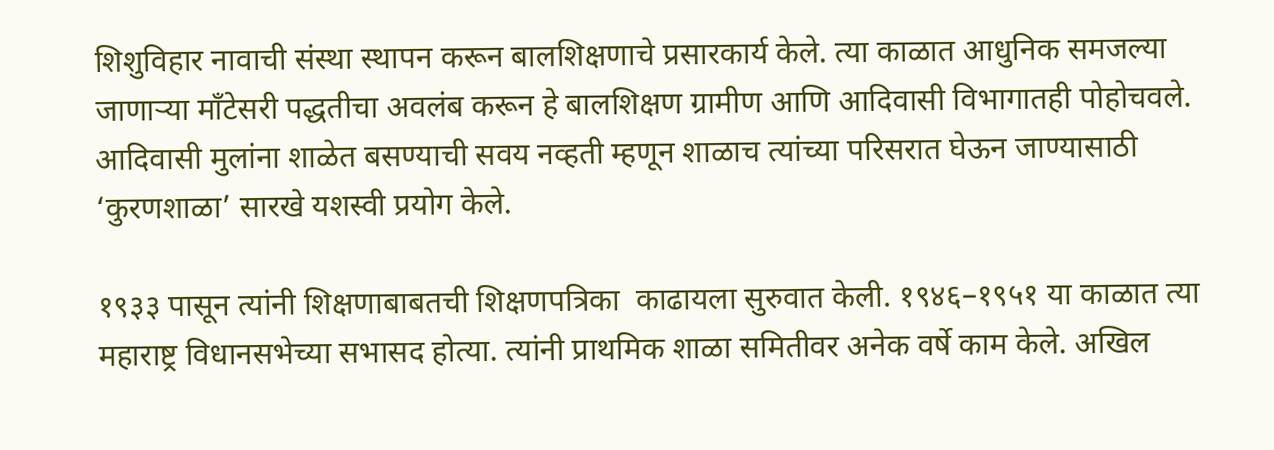शिशुविहार नावाची संस्था स्थापन करून बालशिक्षणाचे प्रसारकार्य केले. त्या काळात आधुनिक समजल्या जाणाऱ्या मॉंटेसरी पद्धतीचा अवलंब करून हे बालशिक्षण ग्रामीण आणि आदिवासी विभागातही पोहोचवले. आदिवासी मुलांना शाळेत बसण्याची सवय नव्हती म्हणून शाळाच त्यांच्या परिसरात घेऊन जाण्यासाठी ‘कुरणशाळा’ सारखे यशस्वी प्रयोग केले.

१९३३ पासून त्यांनी शिक्षणाबाबतची शिक्षणपत्रिका  काढायला सुरुवात केली. १९४६–१९५१ या काळात त्या महाराष्ट्र विधानसभेच्या सभासद होत्या. त्यांनी प्राथमिक शाळा समितीवर अनेक वर्षे काम केले. अखिल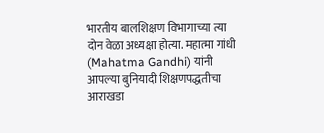भारतीय बालशिक्षण विभागाच्या त्या दोन वेळा अध्यक्षा होत्या. महात्मा गांधी (Mahatma Gandhi) यांनी आपल्या बुनियादी शिक्षणपद्धतीचा आराखडा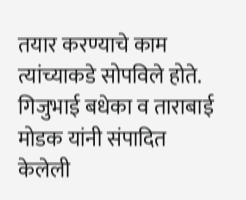तयार करण्याचे काम त्यांच्याकडे सोपविले होते. गिजुभाई बधेका व ताराबाई मोडक यांनी संपादित केलेली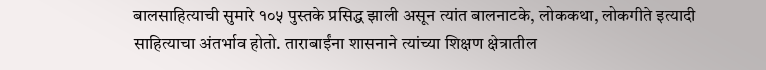बालसाहित्याची सुमारे १०५ पुस्तके प्रसिद्ध झाली असून त्यांत बालनाटके, लोककथा, लोकगीते इत्यादी साहित्याचा अंतर्भाव होतो. ताराबाईंना शासनाने त्यांच्या शिक्षण क्षेत्रातील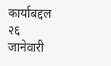कार्याबद्दल २६ जानेवारी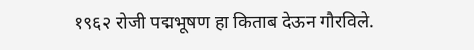१९६२ रोजी पद्मभूषण हा किताब देऊन गौरविले.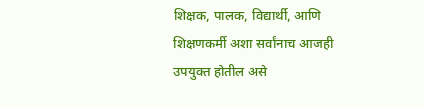शिक्षक, पालक, विद्यार्थी, आणि शिक्षणकर्मी अशा सर्वांनाच आजही उपयुक्त होतील असे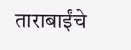ताराबाईंचे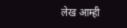लेख आम्ही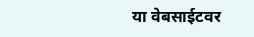या वेबसाईटवर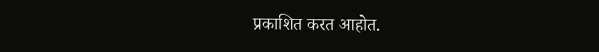प्रकाशित करत आहोत.